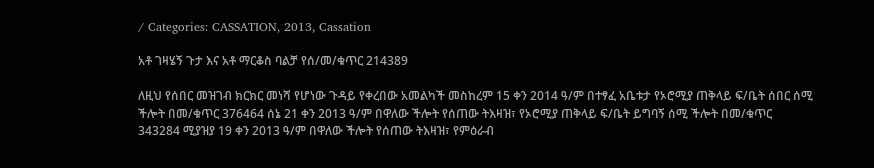/ Categories: CASSATION, 2013, Cassation

አቶ ገዛሄኝ ጉታ እና አቶ ማርቆስ ባልቻ የሰ/መ/ቁጥር 214389

ለዚህ የሰበር መዝገብ ክርክር መነሻ የሆነው ጉዳይ የቀረበው አመልካች መስከረም 15 ቀን 2014 ዓ/ም በተፃፈ አቤቱታ የኦሮሚያ ጠቅላይ ፍ/ቤት ሰበር ሰሚ ችሎት በመ/ቁጥር 376464 ሰኔ 21 ቀን 2013 ዓ/ም በዋለው ችሎት የሰጠው ትእዛዝ፣ የኦሮሚያ ጠቅላይ ፍ/ቤት ይግባኝ ሰሚ ችሎት በመ/ቁጥር 343284 ሚያዝያ 19 ቀን 2013 ዓ/ም በዋለው ችሎት የሰጠው ትእዛዝ፣ የምዕራብ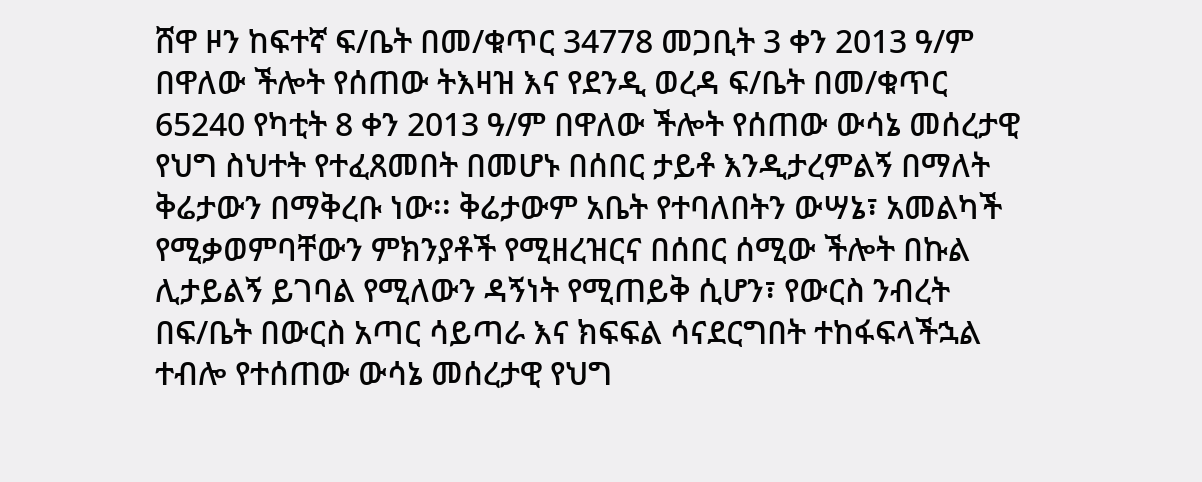ሸዋ ዞን ከፍተኛ ፍ/ቤት በመ/ቁጥር 34778 መጋቢት 3 ቀን 2013 ዓ/ም በዋለው ችሎት የሰጠው ትእዛዝ እና የደንዲ ወረዳ ፍ/ቤት በመ/ቁጥር 65240 የካቲት 8 ቀን 2013 ዓ/ም በዋለው ችሎት የሰጠው ውሳኔ መሰረታዊ የህግ ስህተት የተፈጸመበት በመሆኑ በሰበር ታይቶ እንዲታረምልኝ በማለት ቅሬታውን በማቅረቡ ነው፡፡ ቅሬታውም አቤት የተባለበትን ውሣኔ፣ አመልካች የሚቃወምባቸውን ምክንያቶች የሚዘረዝርና በሰበር ሰሚው ችሎት በኩል ሊታይልኝ ይገባል የሚለውን ዳኝነት የሚጠይቅ ሲሆን፣ የውርስ ንብረት በፍ/ቤት በውርስ አጣር ሳይጣራ እና ክፍፍል ሳናደርግበት ተከፋፍላችኋል ተብሎ የተሰጠው ውሳኔ መሰረታዊ የህግ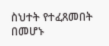ስህተት የተፈጸመበት በመሆኑ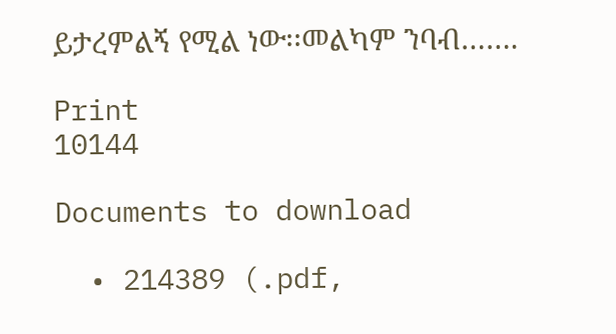ይታረምልኝ የሚል ነው፡፡መልካም ንባብ…….

Print
10144

Documents to download

  • 214389 (.pdf,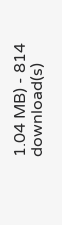1.04 MB) - 814 download(s)